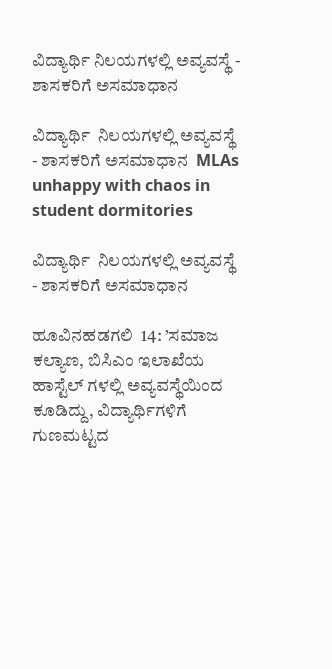ವಿದ್ಯಾರ್ಥಿ ನಿಲಯಗಳಲ್ಲಿ ಅವ್ಯವಸ್ಥೆ - ಶಾಸಕರಿಗೆ ಅಸಮಾಧಾನ

ವಿದ್ಯಾರ್ಥಿ  ನಿಲಯಗಳಲ್ಲಿ ಅವ್ಯವಸ್ಥೆ - ಶಾಸಕರಿಗೆ ಅಸಮಾಧಾನ  MLAs unhappy with chaos in student dormitories

ವಿದ್ಯಾರ್ಥಿ  ನಿಲಯಗಳಲ್ಲಿ ಅವ್ಯವಸ್ಥೆ - ಶಾಸಕರಿಗೆ ಅಸಮಾಧಾನ

ಹೂವಿನಹಡಗಲಿ  14: ’ಸಮಾಜ ಕಲ್ಯಾಣ, ಬಿಸಿಎಂ ಇಲಾಖೆಯ ಹಾಸ್ಟೆಲ್ ಗಳಲ್ಲಿ ಅವ್ಯವಸ್ಥೆಯಿಂದ ಕೂಡಿದ್ದು, ವಿದ್ಯಾರ್ಥಿಗಳಿಗೆ ಗುಣಮಟ್ಟದ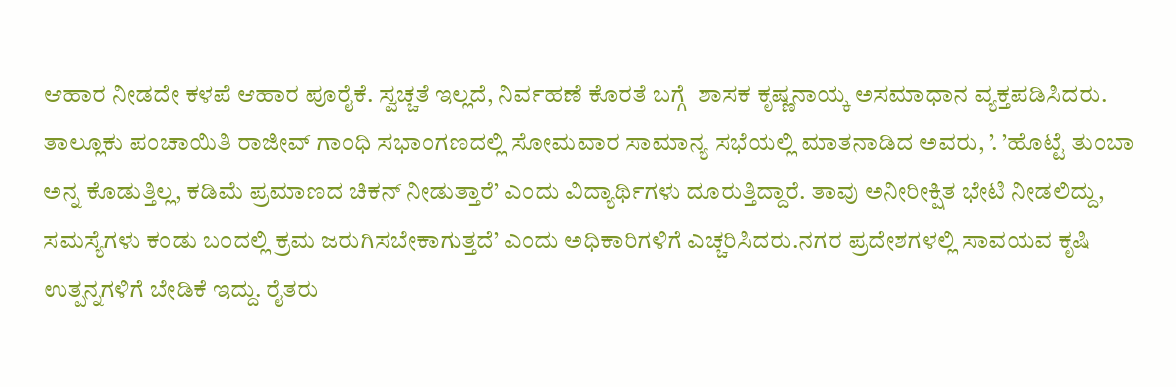ಆಹಾರ ನೀಡದೇ ಕಳಪೆ ಆಹಾರ ಪೂರೈಕೆ. ಸ್ವಚ್ಚತೆ ಇಲ್ಲದೆ, ನಿರ್ವಹಣೆ ಕೊರತೆ ಬಗ್ಗೆ  ಶಾಸಕ ಕೃಷ್ಣನಾಯ್ಕ ಅಸಮಾಧಾನ ವ್ಯಕ್ತಪಡಿಸಿದರು. ತಾಲ್ಲೂಕು ಪಂಚಾಯಿತಿ ರಾಜೀವ್ ಗಾಂಧಿ ಸಭಾಂಗಣದಲ್ಲಿ ಸೋಮವಾರ ಸಾಮಾನ್ಯ ಸಭೆಯಲ್ಲಿ ಮಾತನಾಡಿದ ಅವರು, ’. ’ಹೊಟ್ಟೆ ತುಂಬಾ ಅನ್ನ ಕೊಡುತ್ತಿಲ್ಲ, ಕಡಿಮೆ ಪ್ರಮಾಣದ ಚಿಕನ್ ನೀಡುತ್ತಾರೆ’ ಎಂದು ವಿದ್ಯಾರ್ಥಿಗಳು ದೂರುತ್ತಿದ್ದಾರೆ. ತಾವು ಅನೀರೀಕ್ಷಿತ ಭೇಟಿ ನೀಡಲಿದ್ದು, ಸಮಸ್ಯೆಗಳು ಕಂಡು ಬಂದಲ್ಲಿ ಕ್ರಮ ಜರುಗಿಸಬೇಕಾಗುತ್ತದೆ’ ಎಂದು ಅಧಿಕಾರಿಗಳಿಗೆ ಎಚ್ಚರಿಸಿದರು.ನಗರ ಪ್ರದೇಶಗಳಲ್ಲಿ ಸಾವಯವ ಕೃಷಿ ಉತ್ಪನ್ನಗಳಿಗೆ ಬೇಡಿಕೆ ಇದ್ದು. ರೈತರು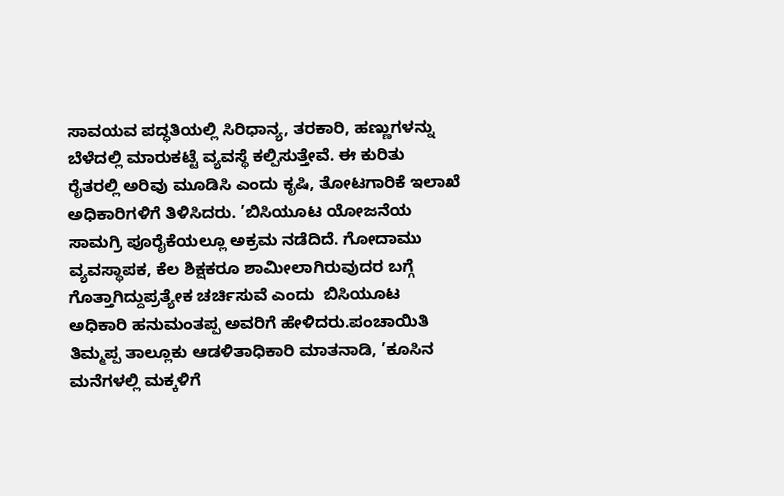ಸಾವಯವ ಪದ್ಧತಿಯಲ್ಲಿ ಸಿರಿಧಾನ್ಯ, ತರಕಾರಿ, ಹಣ್ಣುಗಳನ್ನು ಬೆಳೆದಲ್ಲಿ ಮಾರುಕಟ್ಟೆ ವ್ಯವಸ್ಥೆ ಕಲ್ಪಿಸುತ್ತೇವೆ. ಈ ಕುರಿತು ರೈತರಲ್ಲಿ ಅರಿವು ಮೂಡಿಸಿ ಎಂದು ಕೃಷಿ, ತೋಟಗಾರಿಕೆ ಇಲಾಖೆ ಅಧಿಕಾರಿಗಳಿಗೆ ತಿಳಿಸಿದರು. ’ಬಿಸಿಯೂಟ ಯೋಜನೆಯ ಸಾಮಗ್ರಿ ಪೂರೈಕೆಯಲ್ಲೂ ಅಕ್ರಮ ನಡೆದಿದೆ. ಗೋದಾಮು ವ್ಯವಸ್ಥಾಪಕ, ಕೆಲ ಶಿಕ್ಷಕರೂ ಶಾಮೀಲಾಗಿರುವುದರ ಬಗ್ಗೆ ಗೊತ್ತಾಗಿದ್ದುಪ್ರತ್ಯೇಕ ಚರ್ಚಿಸುವೆ ಎಂದು  ಬಿಸಿಯೂಟ ಅಧಿಕಾರಿ ಹನುಮಂತಪ್ಪ ಅವರಿಗೆ ಹೇಳಿದರು.ಪಂಚಾಯಿತಿ ತಿಮ್ಮಪ್ಪ ತಾಲ್ಲೂಕು ಆಡಳಿತಾಧಿಕಾರಿ ಮಾತನಾಡಿ, ’ಕೂಸಿನ ಮನೆಗಳಲ್ಲಿ ಮಕ್ಕಳಿಗೆ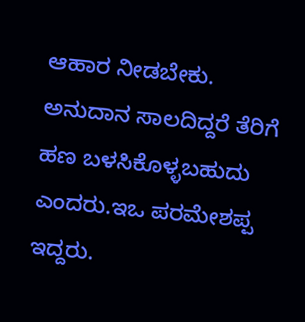ಆಹಾರ ನೀಡಬೇಕು. ಅನುದಾನ ಸಾಲದಿದ್ದರೆ ತೆರಿಗೆ ಹಣ ಬಳಸಿಕೊಳ್ಳಬಹುದು  ಎಂದರು.ಇಒ ಪರಮೇಶಪ್ಪ ಇದ್ದರು.